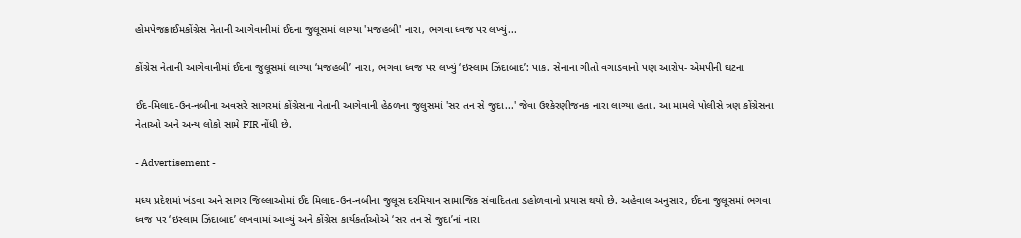હોમપેજક્રાઈમકોંગ્રેસ નેતાની આગેવાનીમાં ઈદના જુલૂસમાં લાગ્યા 'મજહબી' નારા, ભગવા ધ્વજ પર લખ્યું...

કોંગ્રેસ નેતાની આગેવાનીમાં ઈદના જુલૂસમાં લાગ્યા ‘મજહબી’ નારા, ભગવા ધ્વજ પર લખ્યું ‘ઇસ્લામ ઝિંદાબાદ’: પાક. સેનાના ગીતો વગાડવાનો પણ આરોપ- એમપીની ઘટના

ઈદ-મિલાદ-ઉન-નબીના અવસરે સાગરમાં કોંગ્રેસના નેતાની આગેવાની હેઠળના જુલુસમાં 'સર તન સે જુદા...' જેવા ઉશ્કેરણીજનક નારા લાગ્યા હતા. આ મામલે પોલીસે ત્રણ કોંગ્રેસના નેતાઓ અને અન્ય લોકો સામે FIR નોંધી છે.

- Advertisement -

મધ્ય પ્રદેશમાં ખંડવા અને સાગર જિલ્લાઓમાં ઈદ મિલાદ-ઉન-નબીના જુલૂસ દરમિયાન સામાજિક સંવાદિતતા ડહોળવાનો પ્રયાસ થયો છે. અહેવાલ અનુસાર, ઈદના જુલૂસમાં ભગવા ધ્વજ પર ‘ઇસ્લામ ઝિંદાબાદ’ લખવામાં આવ્યું અને કોંગ્રેસ કાર્યકર્તાઓએ ‘સર તન સે જુદા’નાં નારા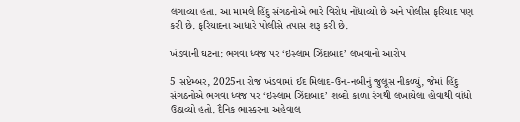લગાવ્યા હતા. આ મામલે હિંદુ સંગઠનોએ ભારે વિરોધ નોંધાવ્યો છે અને પોલીસ ફરિયાદ પણ કરી છે. ફરિયાદના આધારે પોલીસે તપાસ શરૂ કરી છે.

ખંડવાની ઘટના: ભગવા ધ્વજ પર ‘ઇસ્લામ ઝિંદાબાદ’ લખવાનો આરોપ

5 સપ્ટેમ્બર, 2025ના રોજ ખંડવામાં ઈદ મિલાદ-ઉન-નબીનું જુલૂસ નીકળ્યું, જેમાં હિંદુ સંગઠનોએ ભગવા ધ્વજ પર ‘ઇસ્લામ ઝિંદાબાદ’ શબ્દો કાળા રંગથી લખાયેલા હોવાથી વાંધો ઉઠાવ્યો હતો. દૈનિક ભાસ્કરના અહેવાલ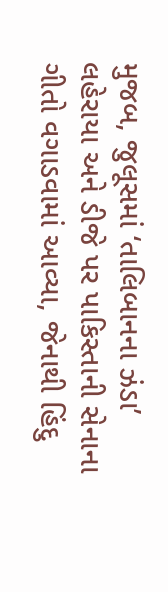મુજબ, જુલૂસમાં ‘તાલિબાનના ઝંડા’ લહેરાયા અને ડીજે પર પાકિસ્તાની સેનાના ગીતો વગાડવામાં આવ્યા, જેનાથી હિંદુ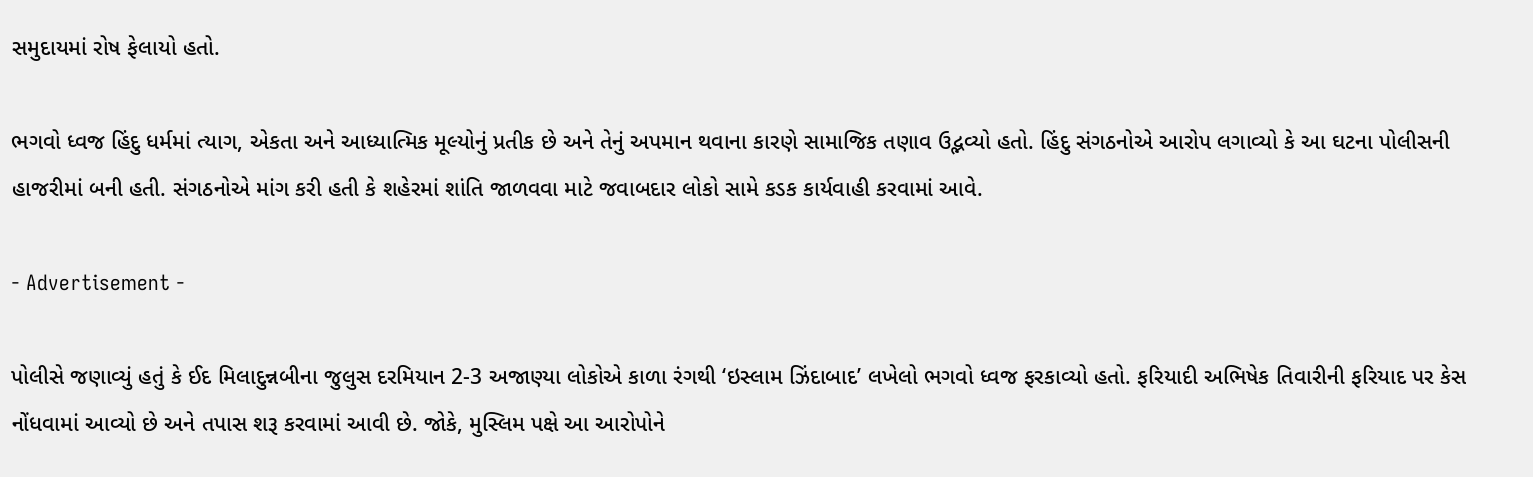સમુદાયમાં રોષ ફેલાયો હતો.

ભગવો ધ્વજ હિંદુ ધર્મમાં ત્યાગ, એકતા અને આધ્યાત્મિક મૂલ્યોનું પ્રતીક છે અને તેનું અપમાન થવાના કારણે સામાજિક તણાવ ઉદ્ભવ્યો હતો. હિંદુ સંગઠનોએ આરોપ લગાવ્યો કે આ ઘટના પોલીસની હાજરીમાં બની હતી. સંગઠનોએ માંગ કરી હતી કે શહેરમાં શાંતિ જાળવવા માટે જવાબદાર લોકો સામે કડક કાર્યવાહી કરવામાં આવે.

- Advertisement -

પોલીસે જણાવ્યું હતું કે ઈદ મિલાદુન્નબીના જુલુસ દરમિયાન 2-3 અજાણ્યા લોકોએ કાળા રંગથી ‘ઇસ્લામ ઝિંદાબાદ’ લખેલો ભગવો ધ્વજ ફરકાવ્યો હતો. ફરિયાદી અભિષેક તિવારીની ફરિયાદ પર કેસ નોંધવામાં આવ્યો છે અને તપાસ શરૂ કરવામાં આવી છે. જોકે, મુસ્લિમ પક્ષે આ આરોપોને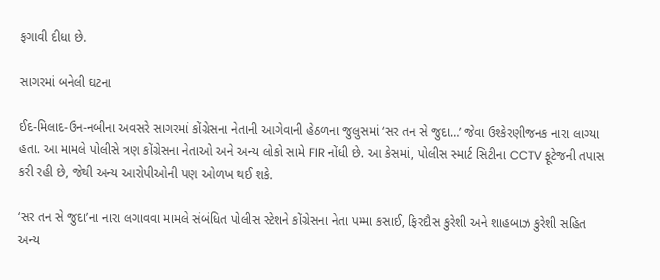ફગાવી દીધા છે.

સાગરમાં બનેલી ઘટના

ઈદ-મિલાદ-ઉન-નબીના અવસરે સાગરમાં કોંગ્રેસના નેતાની આગેવાની હેઠળના જુલુસમાં ‘સર તન સે જુદા…’ જેવા ઉશ્કેરણીજનક નારા લાગ્યા હતા. આ મામલે પોલીસે ત્રણ કોંગ્રેસના નેતાઓ અને અન્ય લોકો સામે FIR નોંધી છે. આ કેસમાં, પોલીસ સ્માર્ટ સિટીના CCTV ફૂટેજની તપાસ કરી રહી છે, જેથી અન્ય આરોપીઓની પણ ઓળખ થઈ શકે.

‘સર તન સે જુદા’ના નારા લગાવવા મામલે સંબંધિત પોલીસ સ્ટેશને કોંગ્રેસના નેતા પમ્મા કસાઈ, ફિરદૌસ કુરેશી અને શાહબાઝ કુરેશી સહિત અન્ય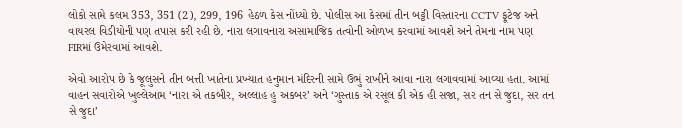લોકો સામે કલમ 353, 351 (2), 299, 196 હેઠળ કેસ નોંધ્યો છે. પોલીસ આ કેસમાં તીન બટ્ટી વિસ્તારના CCTV ફૂટેજ અને વાયરલ વિડીયોની પણ તપાસ કરી રહી છે. નારા લગાવનારા અસામાજિક તત્વોની ઓળખ કરવામાં આવશે અને તેમના નામ પણ FIRમાં ઉમેરવામાં આવશે.

એવો આરોપ છે કે જૂલુસને તીન બત્તી ખાતેના પ્રખ્યાત હનુમાન મંદિરની સામે ઉભું રાખીને આવા નારા લગાવવામાં આવ્યા હતા. આમાં વાહન સવારોએ ખુલ્લેઆમ ‘નારા એ તકબીર, અલ્લાહ હુ અકબર’ અને ‘ગુસ્તાક એ રસૂલ કી એક હી સજા, સર તન સે જુદા, સર તન સે જુદા’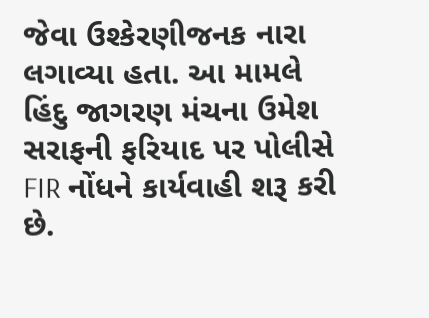જેવા ઉશ્કેરણીજનક નારા લગાવ્યા હતા. આ મામલે હિંદુ જાગરણ મંચના ઉમેશ સરાફની ફરિયાદ પર પોલીસે FIR નોંધને કાર્યવાહી શરૂ કરી છે.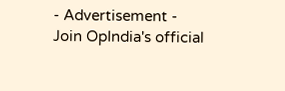- Advertisement -
Join OpIndia's official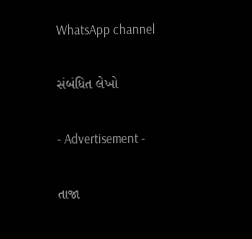WhatsApp channel

સંબંધિત લેખો

- Advertisement -

તાજા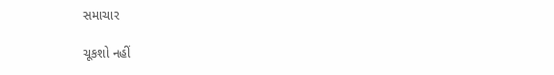સમાચાર

ચૂકશો નહીં